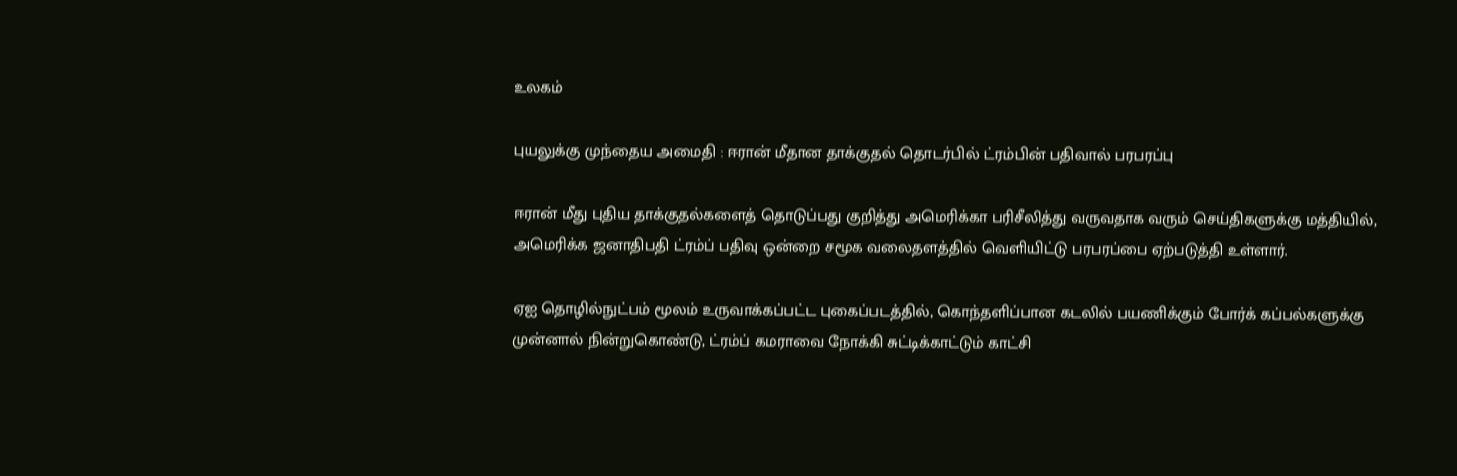உலகம்

புயலுக்கு முந்தைய அமைதி : ஈரான் மீதான தாக்குதல் தொடர்பில் ட்ரம்பின் பதிவால் பரபரப்பு

ஈரான் மீது புதிய தாக்குதல்களைத் தொடுப்பது குறித்து அமெரிக்கா பரிசீலித்து வருவதாக வரும் செய்திகளுக்கு மத்தியில், அமெரிக்க ஜனாதிபதி ட்ரம்ப் பதிவு ஒன்றை சமூக வலைதளத்தில் வெளியிட்டு பரபரப்பை ஏற்படுத்தி உள்ளார்.

ஏஐ தொழில்நுட்பம் மூலம் உருவாக்கப்பட்ட புகைப்படத்தில், கொந்தளிப்பான கடலில் பயணிக்கும் போர்க் கப்பல்களுக்கு முன்னால் நின்றுகொண்டு, ட்ரம்ப் கமராவை நோக்கி சுட்டிக்காட்டும் காட்சி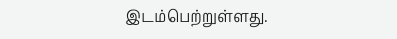இடம்பெற்றுள்ளது.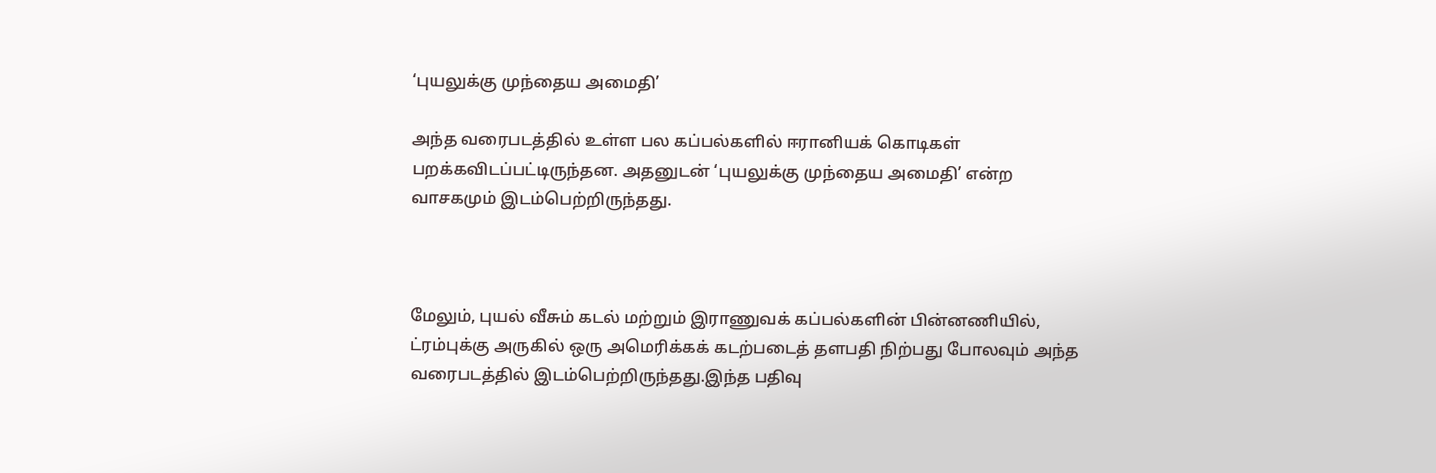‘புயலுக்கு முந்தைய அமைதி’

அந்த வரைபடத்தில் உள்ள பல கப்பல்களில் ஈரானியக் கொடிகள் பறக்கவிடப்பட்டிருந்தன. அதனுடன் ‘புயலுக்கு முந்தைய அமைதி’ என்ற வாசகமும் இடம்பெற்றிருந்தது.



மேலும், புயல் வீசும் கடல் மற்றும் இராணுவக் கப்பல்களின் பின்னணியில், ட்ரம்புக்கு அருகில் ஒரு அமெரிக்கக் கடற்படைத் தளபதி நிற்பது போலவும் அந்த வரைபடத்தில் இடம்பெற்றிருந்தது.இந்த பதிவு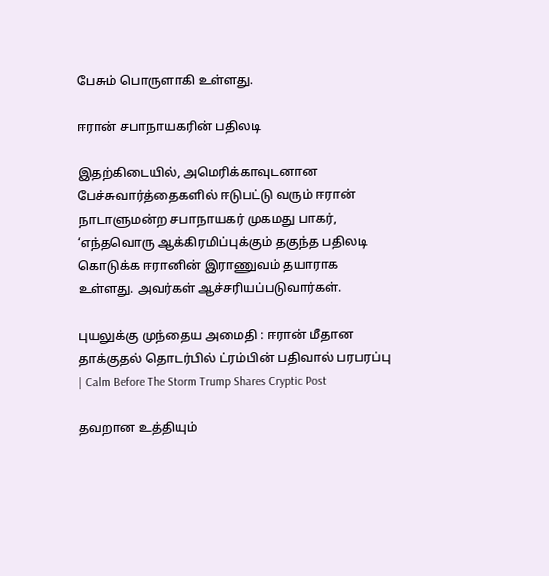பேசும் பொருளாகி உள்ளது.

ஈரான் சபாநாயகரின் பதிலடி

இதற்கிடையில், அமெரிக்காவுடனான பேச்சுவார்த்தைகளில் ஈடுபட்டு வரும் ஈரான் நாடாளுமன்ற சபாநாயகர் முகமது பாகர், ‘எந்தவொரு ஆக்கிரமிப்புக்கும் தகுந்த பதிலடி கொடுக்க ஈரானின் இராணுவம் தயாராக உள்ளது. அவர்கள் ஆச்சரியப்படுவார்கள்.

புயலுக்கு முந்தைய அமைதி : ஈரான் மீதான தாக்குதல் தொடர்பில் ட்ரம்பின் பதிவால் பரபரப்பு | Calm Before The Storm Trump Shares Cryptic Post

தவறான உத்தியும்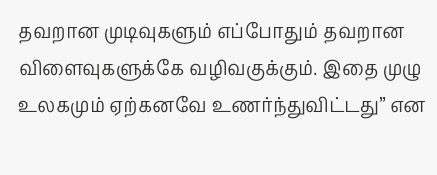தவறான முடிவுகளும் எப்போதும் தவறான விளைவுகளுக்கே வழிவகுக்கும். இதை முழு உலகமும் ஏற்கனவே உணர்ந்துவிட்டது” என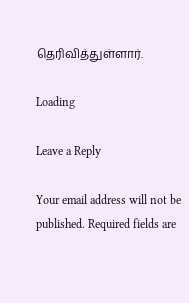தெரிவித்துள்ளார்.

Loading

Leave a Reply

Your email address will not be published. Required fields are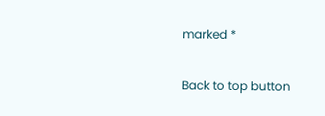marked *

Back to top button